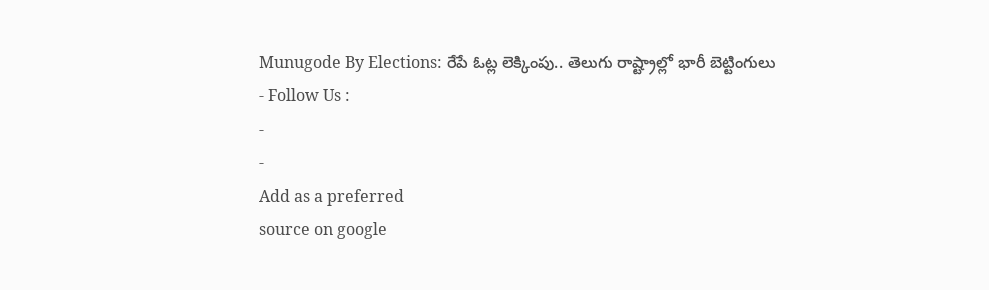Munugode By Elections: రేపే ఓట్ల లెక్కింపు.. తెలుగు రాష్ట్రాల్లో భారీ బెట్టింగులు
- Follow Us :
-
-
Add as a preferred
source on google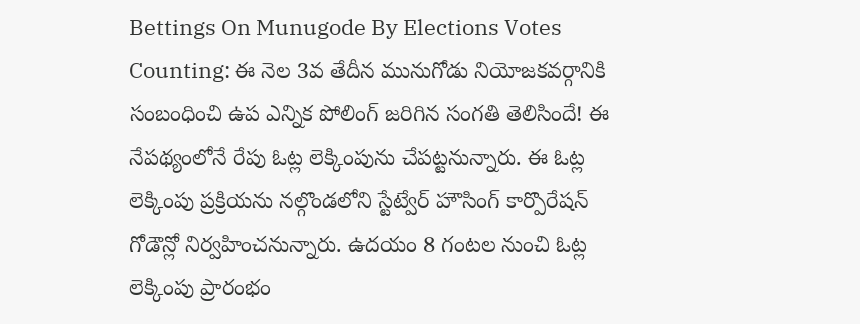Bettings On Munugode By Elections Votes Counting: ఈ నెల 3వ తేదీన మునుగోడు నియోజకవర్గానికి సంబంధించి ఉప ఎన్నిక పోలింగ్ జరిగిన సంగతి తెలిసిందే! ఈ నేపథ్యంలోనే రేపు ఓట్ల లెక్కింపును చేపట్టనున్నారు. ఈ ఓట్ల లెక్కింపు ప్రక్రియను నల్గొండలోని స్టేట్వేర్ హౌసింగ్ కార్పొరేషన్ గోడౌన్లో నిర్వహించనున్నారు. ఉదయం 8 గంటల నుంచి ఓట్ల లెక్కింపు ప్రారంభం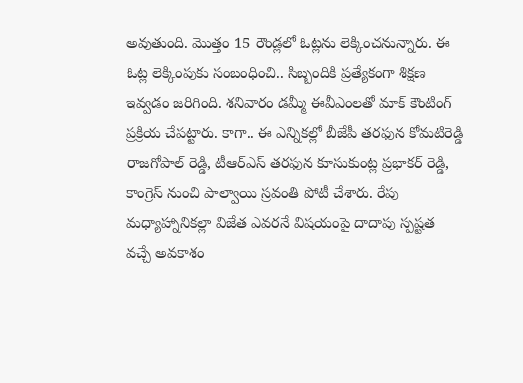అవుతుంది. మొత్తం 15 రౌండ్లలో ఓట్లను లెక్కించనున్నారు. ఈ ఓట్ల లెక్కింపుకు సంబంధించి.. సిబ్బందికి ప్రత్యేకంగా శిక్షణ ఇవ్వడం జరిగింది. శనివారం డమ్మీ ఈవీఎంలతో మాక్ కౌంటింగ్ ప్రక్రియ చేపట్టారు. కాగా.. ఈ ఎన్నికల్లో బీజేపీ తరఫున కోమటిరెడ్డి రాజగోపాల్ రెడ్డి, టీఆర్ఎస్ తరఫున కూసుకుంట్ల ప్రభాకర్ రెడ్డి, కాంగ్రెస్ నుంచి పాల్వాయి స్రవంతి పోటీ చేశారు. రేపు మధ్యాహ్నానికల్లా విజేత ఎవరనే విషయంపై దాదాపు స్పష్టత వచ్చే అవకాశం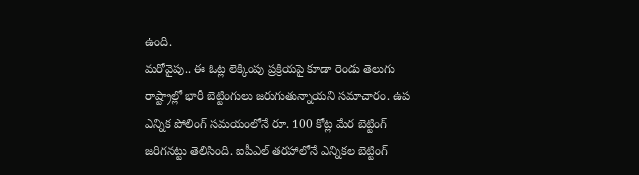ఉంది.
మరోవైపు.. ఈ ఓట్ల లెక్కింపు ప్రక్రియపై కూడా రెండు తెలుగు రాష్ట్రాల్లో భారీ బెట్టింగులు జరుగుతున్నాయని సమాచారం. ఉప ఎన్నిక పోలింగ్ సమయంలోనే రూ. 100 కోట్ల మేర బెట్టింగ్ జరిగనట్టు తెలిసింది. ఐపీఎల్ తరహాలోనే ఎన్నికల బెట్టింగ్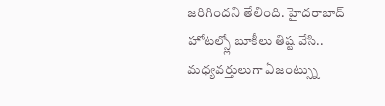జరిగిందని తేలింది. హైదరాబాద్ హోటల్స్లో బూకీలు తిష్ట వేసి.. మధ్యవర్తులుగా ఏజంట్స్ను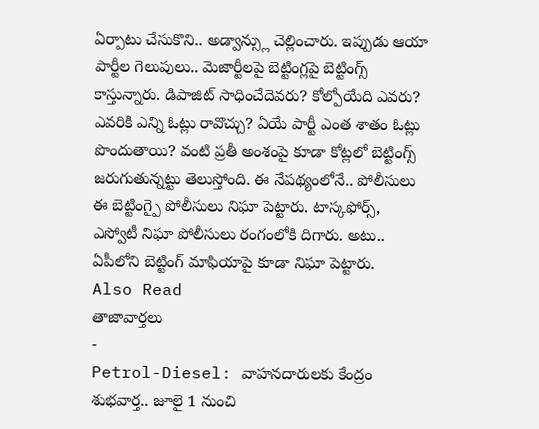ఏర్పాటు చేసుకొని.. అడ్వాన్స్లు చెల్లించారు. ఇప్పుడు ఆయా పార్టీల గెలుపులు.. మెజార్టీలపై బెట్టింగ్లపై బెట్టింగ్స్ కాస్తున్నారు. డిపాజిట్ సాధించేదెవరు? కోల్పోయేది ఎవరు? ఎవరికి ఎన్ని ఓట్లు రావొచ్చు? ఏయే పార్టీ ఎంత శాతం ఓట్లు పొందుతాయి? వంటి ప్రతీ అంశంపై కూడా కోట్లలో బెట్టింగ్స్ జరుగుతున్నట్టు తెలుస్తోంది. ఈ నేపథ్యంలోనే.. పోలీసులు ఈ బెట్టింగ్పై పోలీసులు నిఘా పెట్టారు. టాస్కఫోర్స్, ఎస్వోటీ నిఘా పోలీసులు రంగంలోకి దిగారు. అటు.. ఏపీలోని బెట్టింగ్ మాఫియాపై కూడా నిఘా పెట్టారు.
Also Read
తాజావార్తలు
-
Petrol-Diesel: వాహనదారులకు కేంద్రం శుభవార్త.. జూలై 1 నుంచి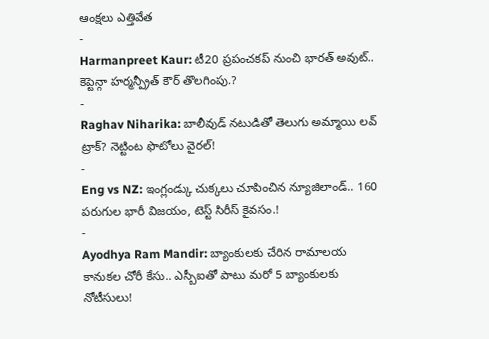ఆంక్షలు ఎత్తివేత
-
Harmanpreet Kaur: టీ20 ప్రపంచకప్ నుంచి భారత్ అవుట్.. కెప్టెన్గా హర్మన్ప్రీత్ కౌర్ తొలగింపు.?
-
Raghav Niharika: బాలీవుడ్ నటుడితో తెలుగు అమ్మాయి లవ్ ట్రాక్? నెట్టింట ఫొటోలు వైరల్!
-
Eng vs NZ: ఇంగ్లండ్కు చుక్కలు చూపించిన న్యూజిలాండ్.. 160 పరుగుల భారీ విజయం, టెస్ట్ సిరీస్ కైవసం.!
-
Ayodhya Ram Mandir: బ్యాంకులకు చేరిన రామాలయ కానుకల చోరీ కేసు.. ఎస్బీఐతో పాటు మరో 5 బ్యాంకులకు నోటీసులు!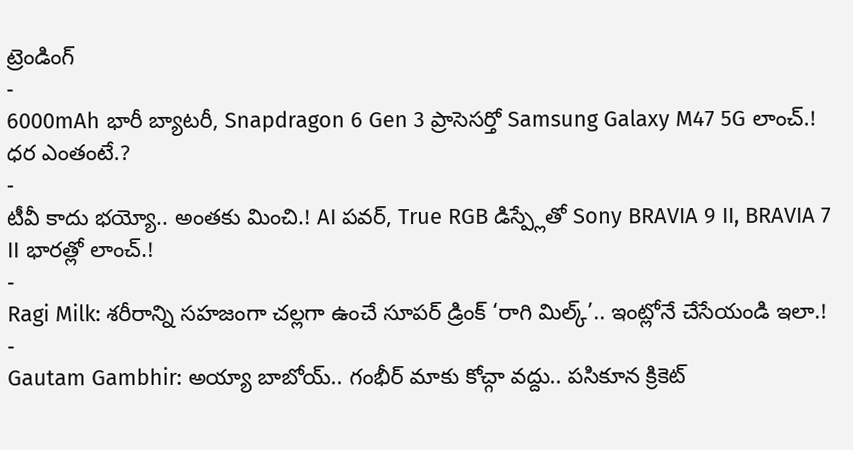ట్రెండింగ్
-
6000mAh భారీ బ్యాటరీ, Snapdragon 6 Gen 3 ప్రాసెసర్తో Samsung Galaxy M47 5G లాంచ్.! ధర ఎంతంటే.?
-
టీవీ కాదు భయ్యో.. అంతకు మించి.! AI పవర్, True RGB డిస్ప్లేతో Sony BRAVIA 9 II, BRAVIA 7 II భారత్లో లాంచ్.!
-
Ragi Milk: శరీరాన్ని సహజంగా చల్లగా ఉంచే సూపర్ డ్రింక్ ‘రాగి మిల్క్’.. ఇంట్లోనే చేసేయండి ఇలా.!
-
Gautam Gambhir: అయ్యా బాబోయ్.. గంభీర్ మాకు కోచ్గా వద్దు.. పసికూన క్రికెట్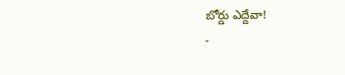బోర్డు ఎద్దేవా!
-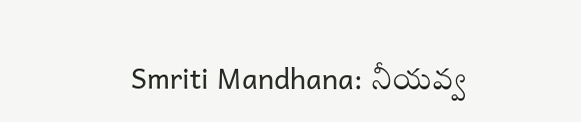Smriti Mandhana: నీయవ్వ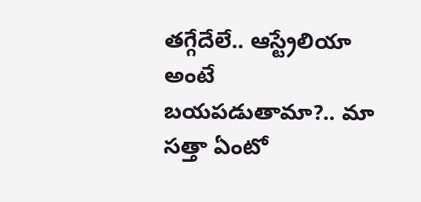తగ్గేదేలే.. ఆస్ట్రేలియా అంటే బయపడుతామా?.. మా సత్తా ఏంటో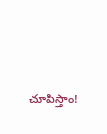చూపిస్తాం!